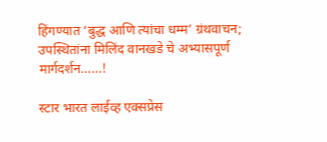हिंगण्यात ‘बुद्ध आणि त्यांचा धम्म’ ग्रंथवाचन; उपस्थितांना मिलिंद वानखडे चे अभ्यासपूर्ण मार्गदर्शन……!

स्टार भारत लाईव्ह एक्सप्रेस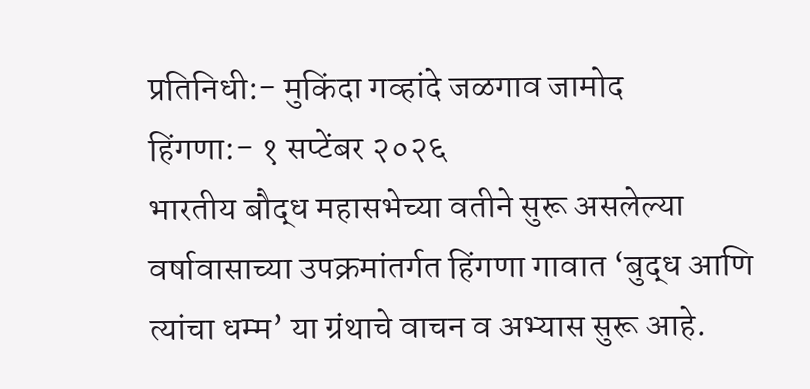प्रतिनिधी:- मुकिंदा गव्हांदे जळगाव जामोद
हिंगणा:- १ सप्टेंबर २०२६
भारतीय बौद्ध महासभेच्या वतीने सुरू असलेल्या वर्षावासाच्या उपक्रमांतर्गत हिंगणा गावात ‘बुद्ध आणि त्यांचा धम्म’ या ग्रंथाचे वाचन व अभ्यास सुरू आहे.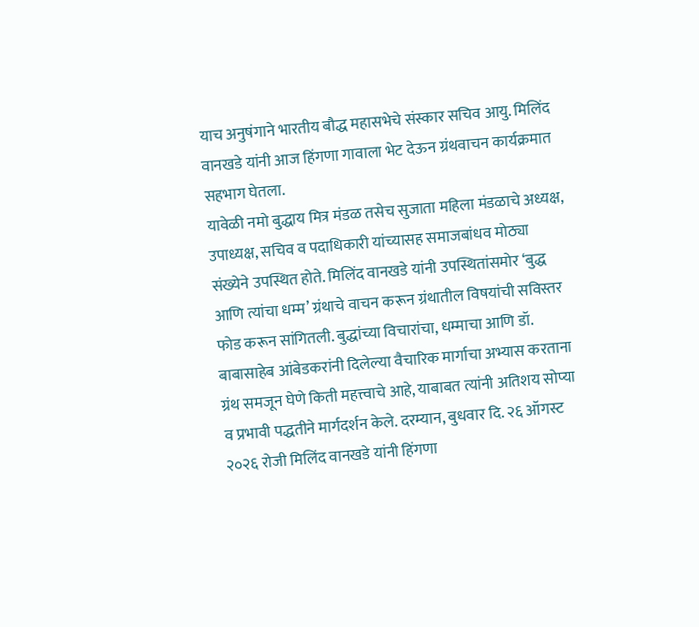याच अनुषंगाने भारतीय बौद्ध महासभेचे संस्कार सचिव आयु. मिलिंद वानखडे यांनी आज हिंगणा गावाला भेट देऊन ग्रंथवाचन कार्यक्रमात सहभाग घेतला.
यावेळी नमो बुद्धाय मित्र मंडळ तसेच सुजाता महिला मंडळाचे अध्यक्ष, उपाध्यक्ष, सचिव व पदाधिकारी यांच्यासह समाजबांधव मोठ्या संख्येने उपस्थित होते. मिलिंद वानखडे यांनी उपस्थितांसमोर ‘बुद्ध आणि त्यांचा धम्म’ ग्रंथाचे वाचन करून ग्रंथातील विषयांची सविस्तर फोड करून सांगितली. बुद्धांच्या विचारांचा, धम्माचा आणि डॉ. बाबासाहेब आंबेडकरांनी दिलेल्या वैचारिक मार्गाचा अभ्यास करताना ग्रंथ समजून घेणे किती महत्त्वाचे आहे, याबाबत त्यांनी अतिशय सोप्या व प्रभावी पद्धतीने मार्गदर्शन केले. दरम्यान, बुधवार दि. २६ ऑगस्ट २०२६ रोजी मिलिंद वानखडे यांनी हिंगणा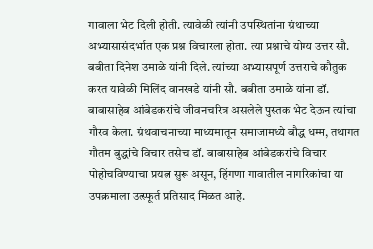गावाला भेट दिली होती. त्यावेळी त्यांनी उपस्थितांना ग्रंथाच्या अभ्यासासंदर्भात एक प्रश्न विचारला होता. त्या प्रश्नाचे योग्य उत्तर सौ. बबीता दिनेश उमाळे यांनी दिले. त्यांच्या अभ्यासपूर्ण उत्तराचे कौतुक करत यावेळी मिलिंद वानखडे यांनी सौ. बबीता उमाळे यांना डॉ. बाबासाहेब आंबेडकरांचे जीवनचरित्र असलेले पुस्तक भेट देऊन त्यांचा गौरव केला. ग्रंथवाचनाच्या माध्यमातून समाजामध्ये बौद्ध धम्म, तथागत गौतम बुद्धांचे विचार तसेच डॉ. बाबासाहेब आंबेडकरांचे विचार पोहोचविण्याचा प्रयत्न सुरू असून, हिंगणा गावातील नागरिकांचा या उपक्रमाला उत्स्फूर्त प्रतिसाद मिळत आहे.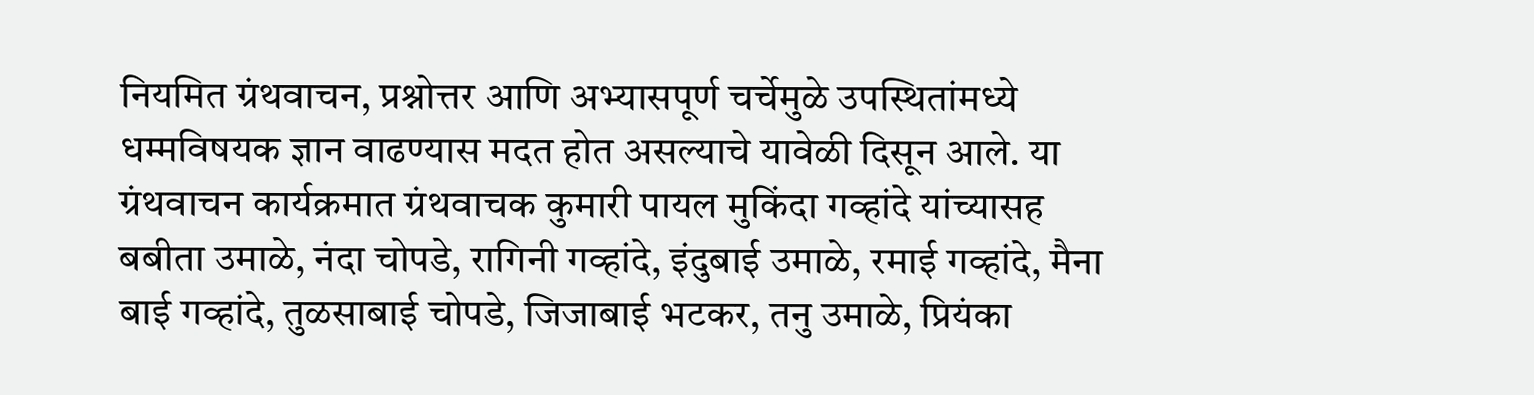नियमित ग्रंथवाचन, प्रश्नोत्तर आणि अभ्यासपूर्ण चर्चेमुळे उपस्थितांमध्ये धम्मविषयक ज्ञान वाढण्यास मदत होत असल्याचे यावेळी दिसून आले. या ग्रंथवाचन कार्यक्रमात ग्रंथवाचक कुमारी पायल मुकिंदा गव्हांदे यांच्यासह बबीता उमाळे, नंदा चोपडे, रागिनी गव्हांदे, इंदुबाई उमाळे, रमाई गव्हांदे, मैना बाई गव्हांदे, तुळसाबाई चोपडे, जिजाबाई भटकर, तनु उमाळे, प्रियंका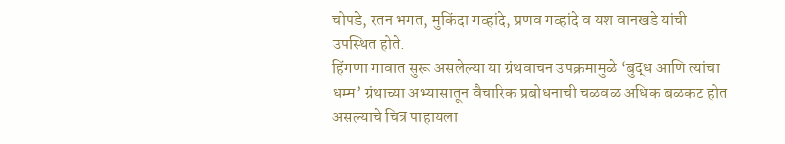चोपडे, रतन भगत, मुकिंदा गव्हांदे, प्रणव गव्हांदे व यश वानखडे यांची उपस्थित होते.
हिंगणा गावात सुरू असलेल्या या ग्रंथवाचन उपक्रमामुळे ‘बुद्ध आणि त्यांचा धम्म’ ग्रंथाच्या अभ्यासातून वैचारिक प्रबोधनाची चळवळ अधिक बळकट होत असल्याचे चित्र पाहायला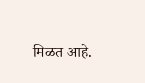मिळत आहे.